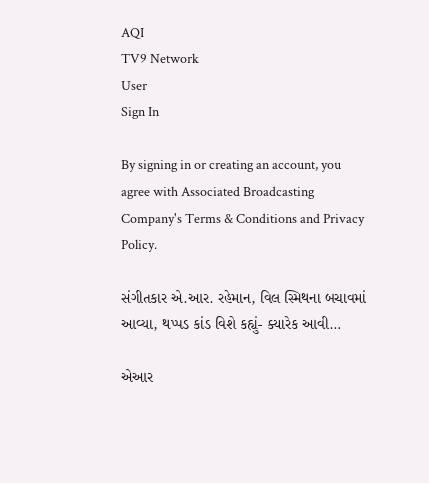AQI
TV9 Network
User
Sign In

By signing in or creating an account, you agree with Associated Broadcasting Company's Terms & Conditions and Privacy Policy.

સંગીતકાર એ.આર. રહેમાન, વિલ સ્મિથના બચાવમાં આવ્યા, થપ્પડ કાંડ વિશે કહ્યું- ક્યારેક આવી…

એઆર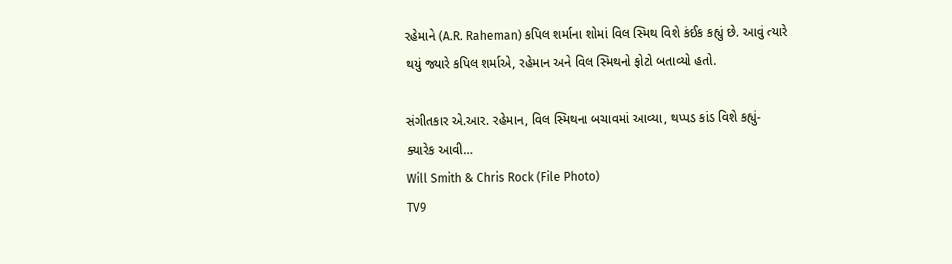રહેમાને (A.R. Raheman) કપિલ શર્માના શોમાં વિલ સ્મિથ વિશે કંઈક કહ્યું છે. આવું ત્યારે થયું જ્યારે કપિલ શર્માએ, રહેમાન અને વિલ સ્મિથનો ફોટો બતાવ્યો હતો.

સંગીતકાર એ.આર. રહેમાન, વિલ સ્મિથના બચાવમાં આવ્યા, થપ્પડ કાંડ વિશે કહ્યું- ક્યારેક આવી…
Will Smith & Chris Rock (File Photo)
TV9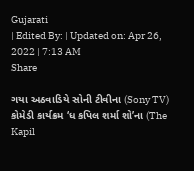Gujarati
| Edited By: | Updated on: Apr 26, 2022 | 7:13 AM
Share

ગયા અઠવાડિયે સોની ટીવીના (Sony TV) કોમેડી કાર્યક્રમ ‘ધ કપિલ શર્મા શો’ના (The Kapil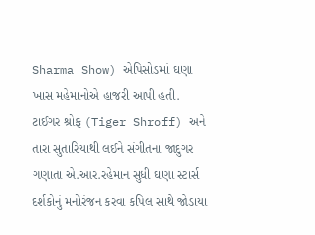Sharma Show) એપિસોડમાં ઘણા ખાસ મહેમાનોએ હાજરી આપી હતી. ટાઈગર શ્રોફ (Tiger Shroff) અને તારા સુતારિયાથી લઈને સંગીતના જાદુગર ગણાતા એ.આર.રહેમાન સુધી ઘણા સ્ટાર્સ દર્શકોનું મનોરંજન કરવા કપિલ સાથે જોડાયા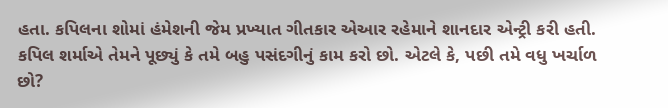હતા. કપિલના શોમાં હંમેશની જેમ પ્રખ્યાત ગીતકાર એઆર રહેમાને શાનદાર એન્ટ્રી કરી હતી. કપિલ શર્માએ તેમને પૂછ્યું કે તમે બહુ પસંદગીનું કામ કરો છો. એટલે કે, પછી તમે વધુ ખર્ચાળ છો?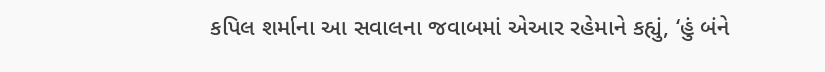કપિલ શર્માના આ સવાલના જવાબમાં એઆર રહેમાને કહ્યું, ‘હું બંને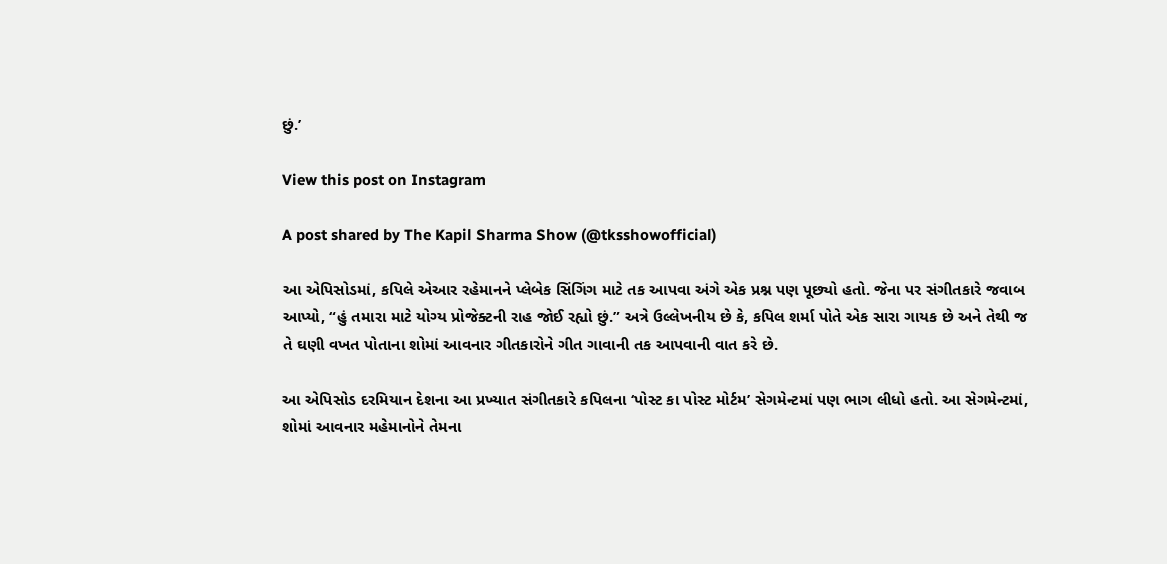છું.’

View this post on Instagram

A post shared by The Kapil Sharma Show (@tksshowofficial)

આ એપિસોડમાં, કપિલે એઆર રહેમાનને પ્લેબેક સિંગિંગ માટે તક આપવા અંગે એક પ્રશ્ન પણ પૂછ્યો હતો. જેના પર સંગીતકારે જવાબ આપ્યો, “હું તમારા માટે યોગ્ય પ્રોજેક્ટની રાહ જોઈ રહ્યો છું.” અત્રે ઉલ્લેખનીય છે કે, કપિલ શર્મા પોતે એક સારા ગાયક છે અને તેથી જ તે ઘણી વખત પોતાના શોમાં આવનાર ગીતકારોને ગીત ગાવાની તક આપવાની વાત કરે છે.

આ એપિસોડ દરમિયાન દેશના આ પ્રખ્યાત સંગીતકારે કપિલના ‘પોસ્ટ કા પોસ્ટ મોર્ટમ’ સેગમેન્ટમાં પણ ભાગ લીધો હતો. આ સેગમેન્ટમાં, શોમાં આવનાર મહેમાનોને તેમના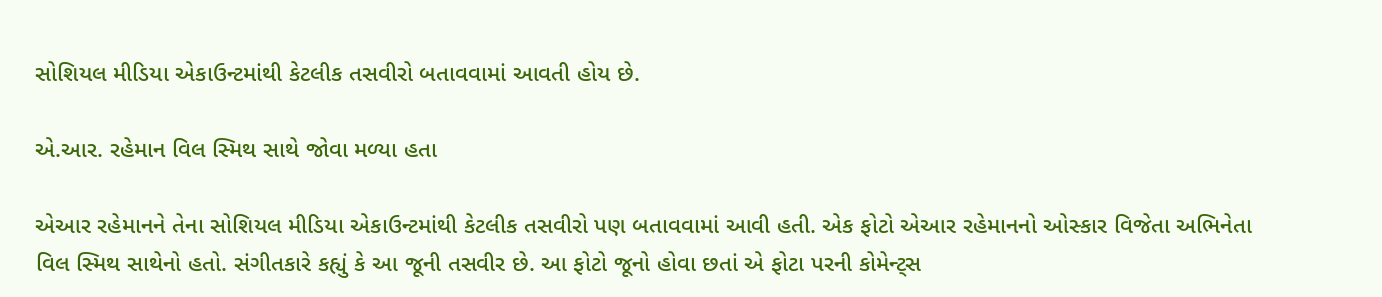સોશિયલ મીડિયા એકાઉન્ટમાંથી કેટલીક તસવીરો બતાવવામાં આવતી હોય છે.

એ.આર. રહેમાન વિલ સ્મિથ સાથે જોવા મળ્યા હતા

એઆર રહેમાનને તેના સોશિયલ મીડિયા એકાઉન્ટમાંથી કેટલીક તસવીરો પણ બતાવવામાં આવી હતી. એક ફોટો એઆર રહેમાનનો ઓસ્કાર વિજેતા અભિનેતા વિલ સ્મિથ સાથેનો હતો. સંગીતકારે કહ્યું કે આ જૂની તસવીર છે. આ ફોટો જૂનો હોવા છતાં એ ફોટા પરની કોમેન્ટ્સ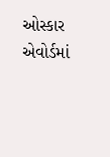ઓસ્કાર એવોર્ડમાં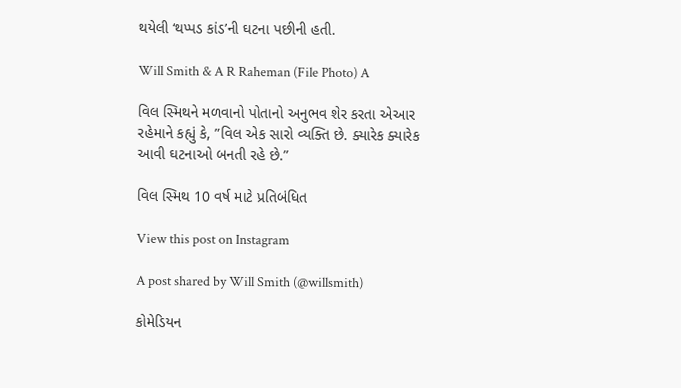થયેલી ‘થપ્પડ કાંડ’ની ઘટના પછીની હતી.

Will Smith & A R Raheman (File Photo) A

વિલ સ્મિથને મળવાનો પોતાનો અનુભવ શેર કરતા એઆર રહેમાને કહ્યું કે, ”વિલ એક સારો વ્યક્તિ છે. ક્યારેક ક્યારેક આવી ઘટનાઓ બનતી રહે છે.”

વિલ સ્મિથ 10 વર્ષ માટે પ્રતિબંધિત

View this post on Instagram

A post shared by Will Smith (@willsmith)

કોમેડિયન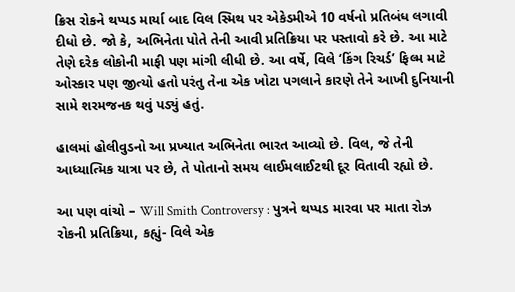ક્રિસ રોકને થપ્પડ માર્યા બાદ વિલ સ્મિથ પર એકેડમીએ 10 વર્ષનો પ્રતિબંધ લગાવી દીધો છે. જો કે, અભિનેતા પોતે તેની આવી પ્રતિક્રિયા પર પસ્તાવો કરે છે. આ માટે તેણે દરેક લોકોની માફી પણ માંગી લીધી છે. આ વર્ષે, વિલે ‘કિંગ રિચર્ડ’ ફિલ્મ માટે ઓસ્કાર પણ જીત્યો હતો પરંતુ તેના એક ખોટા પગલાને કારણે તેને આખી દુનિયાની સામે શરમજનક થવું પડ્યું હતું.

હાલમાં હોલીવુડનો આ પ્રખ્યાત અભિનેતા ભારત આવ્યો છે. વિલ, જે તેની આધ્યાત્મિક યાત્રા પર છે, તે પોતાનો સમય લાઈમલાઈટથી દૂર વિતાવી રહ્યો છે.

આ પણ વાંચો – Will Smith Controversy : પુત્રને થપ્પડ મારવા પર માતા રોઝ રોકની પ્રતિક્રિયા, કહ્યું- વિલે એક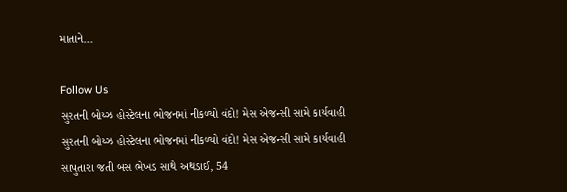માતાને…

Follow Us
સુરતની બોય્ઝ હોસ્ટેલના ભોજનમાં નીકળ્યો વંદો! મેસ એજન્સી સામે કાર્યવાહી
સુરતની બોય્ઝ હોસ્ટેલના ભોજનમાં નીકળ્યો વંદો! મેસ એજન્સી સામે કાર્યવાહી
સાપુતારા જતી બસ ભેખડ સાથે અથડાઈ, 54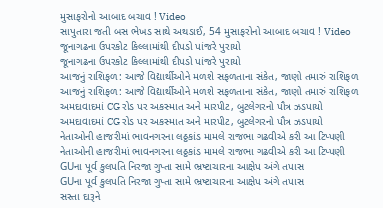મુસાફરોનો આબાદ બચાવ ! Video
સાપુતારા જતી બસ ભેખડ સાથે અથડાઈ, 54 મુસાફરોનો આબાદ બચાવ ! Video
જૂનાગઢના ઉપરકોટ કિલ્લામાંથી દીપડો પાંજરે પુરાયો
જૂનાગઢના ઉપરકોટ કિલ્લામાંથી દીપડો પાંજરે પુરાયો
આજનું રાશિફળ: આજે વિદ્યાર્થીઓને મળશે સફળતાના સંકેત, જાણો તમારું રાશિફળ
આજનું રાશિફળ: આજે વિદ્યાર્થીઓને મળશે સફળતાના સંકેત, જાણો તમારું રાશિફળ
અમદાવાદમાં CG રોડ પર અકસ્માત અને મારપીટ, બુટલેગરનો પૌત્ર ઝડપાયો
અમદાવાદમાં CG રોડ પર અકસ્માત અને મારપીટ, બુટલેગરનો પૌત્ર ઝડપાયો
નેતાઓની હાજરીમાં ભાવનગરના લઠ્ઠકાંડ મામલે રાજભા ગઢવીએ કરી આ ટિપ્પણી
નેતાઓની હાજરીમાં ભાવનગરના લઠ્ઠકાંડ મામલે રાજભા ગઢવીએ કરી આ ટિપ્પણી
GUના પૂર્વ કુલપતિ નિરજા ગુપ્તા સામે ભ્રષ્ટાચારના આક્ષેપ અંગે તપાસ
GUના પૂર્વ કુલપતિ નિરજા ગુપ્તા સામે ભ્રષ્ટાચારના આક્ષેપ અંગે તપાસ
સસ્તા દારૂને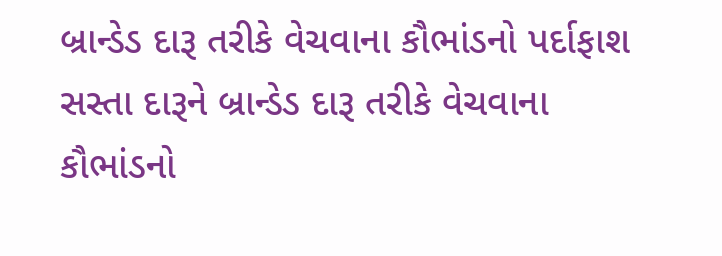બ્રાન્ડેડ દારૂ તરીકે વેચવાના કૌભાંડનો પર્દાફાશ
સસ્તા દારૂને બ્રાન્ડેડ દારૂ તરીકે વેચવાના કૌભાંડનો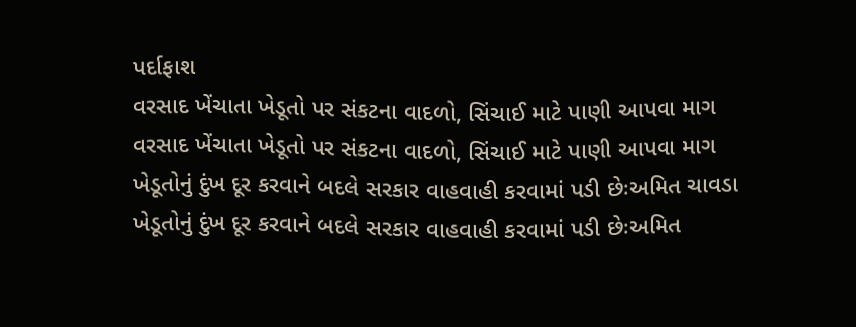પર્દાફાશ
વરસાદ ખેંચાતા ખેડૂતો પર સંકટના વાદળો, સિંચાઈ માટે પાણી આપવા માગ
વરસાદ ખેંચાતા ખેડૂતો પર સંકટના વાદળો, સિંચાઈ માટે પાણી આપવા માગ
ખેડૂતોનું દુંખ દૂર કરવાને બદલે સરકાર વાહવાહી કરવામાં પડી છેઃઅમિત ચાવડા
ખેડૂતોનું દુંખ દૂર કરવાને બદલે સરકાર વાહવાહી કરવામાં પડી છેઃઅમિત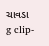ચાવડા
g clip-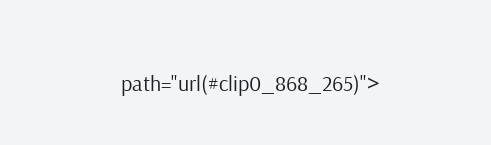path="url(#clip0_868_265)">